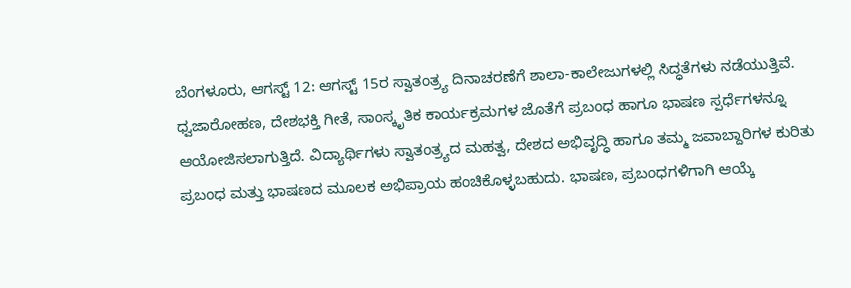ಬೆಂಗಳೂರು, ಆಗಸ್ಟ್ 12: ಆಗಸ್ಟ್ 15ರ ಸ್ವಾತಂತ್ರ್ಯ ದಿನಾಚರಣೆಗೆ ಶಾಲಾ-ಕಾಲೇಜುಗಳಲ್ಲಿ ಸಿದ್ಧತೆಗಳು ನಡೆಯುತ್ತಿವೆ. ಧ್ವಜಾರೋಹಣ, ದೇಶಭಕ್ತಿ ಗೀತೆ, ಸಾಂಸ್ಕೃತಿಕ ಕಾರ್ಯಕ್ರಮಗಳ ಜೊತೆಗೆ ಪ್ರಬಂಧ ಹಾಗೂ ಭಾಷಣ ಸ್ಪರ್ಧೆಗಳನ್ನೂ ಆಯೋಜಿಸಲಾಗುತ್ತಿದೆ. ವಿದ್ಯಾರ್ಥಿಗಳು ಸ್ವಾತಂತ್ರ್ಯದ ಮಹತ್ವ, ದೇಶದ ಅಭಿವೃದ್ಧಿ ಹಾಗೂ ತಮ್ಮ ಜವಾಬ್ದಾರಿಗಳ ಕುರಿತು ಪ್ರಬಂಧ ಮತ್ತು ಭಾಷಣದ ಮೂಲಕ ಅಭಿಪ್ರಾಯ ಹಂಚಿಕೊಳ್ಳಬಹುದು. ಭಾಷಣ, ಪ್ರಬಂಧಗಳಿಗಾಗಿ ಆಯ್ಕೆ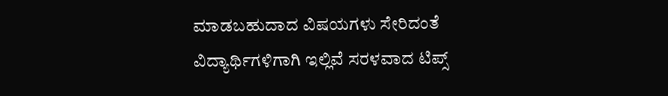ಮಾಡಬಹುದಾದ ವಿಷಯಗಳು ಸೇರಿದಂತೆ ವಿದ್ಯಾರ್ಥಿಗಳಿಗಾಗಿ ಇಲ್ಲಿವೆ ಸರಳವಾದ ಟಿಪ್ಸ್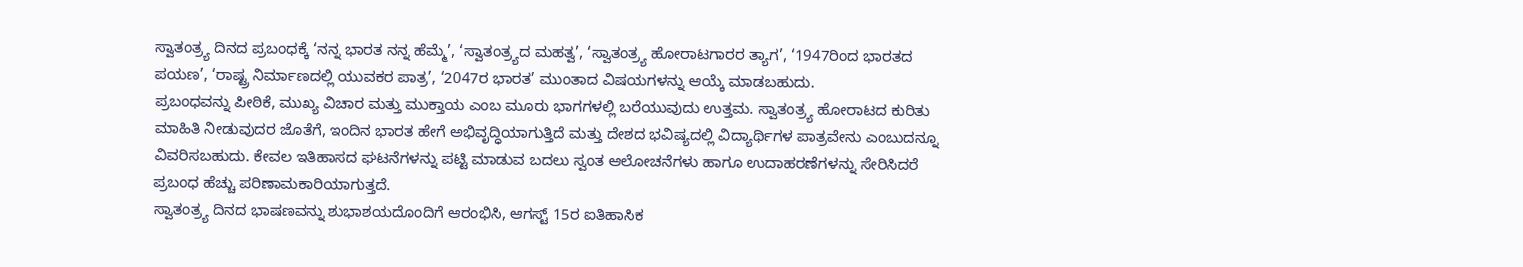ಸ್ವಾತಂತ್ರ್ಯ ದಿನದ ಪ್ರಬಂಧಕ್ಕೆ ‘ನನ್ನ ಭಾರತ ನನ್ನ ಹೆಮ್ಮೆ’, ‘ಸ್ವಾತಂತ್ರ್ಯದ ಮಹತ್ವ’, ‘ಸ್ವಾತಂತ್ರ್ಯ ಹೋರಾಟಗಾರರ ತ್ಯಾಗ’, ‘1947ರಿಂದ ಭಾರತದ ಪಯಣ’, ‘ರಾಷ್ಟ್ರ ನಿರ್ಮಾಣದಲ್ಲಿ ಯುವಕರ ಪಾತ್ರ’, ‘2047ರ ಭಾರತ’ ಮುಂತಾದ ವಿಷಯಗಳನ್ನು ಆಯ್ಕೆ ಮಾಡಬಹುದು.
ಪ್ರಬಂಧವನ್ನು ಪೀಠಿಕೆ, ಮುಖ್ಯ ವಿಚಾರ ಮತ್ತು ಮುಕ್ತಾಯ ಎಂಬ ಮೂರು ಭಾಗಗಳಲ್ಲಿ ಬರೆಯುವುದು ಉತ್ತಮ. ಸ್ವಾತಂತ್ರ್ಯ ಹೋರಾಟದ ಕುರಿತು ಮಾಹಿತಿ ನೀಡುವುದರ ಜೊತೆಗೆ, ಇಂದಿನ ಭಾರತ ಹೇಗೆ ಅಭಿವೃದ್ಧಿಯಾಗುತ್ತಿದೆ ಮತ್ತು ದೇಶದ ಭವಿಷ್ಯದಲ್ಲಿ ವಿದ್ಯಾರ್ಥಿಗಳ ಪಾತ್ರವೇನು ಎಂಬುದನ್ನೂ ವಿವರಿಸಬಹುದು. ಕೇವಲ ಇತಿಹಾಸದ ಘಟನೆಗಳನ್ನು ಪಟ್ಟಿ ಮಾಡುವ ಬದಲು ಸ್ವಂತ ಆಲೋಚನೆಗಳು ಹಾಗೂ ಉದಾಹರಣೆಗಳನ್ನು ಸೇರಿಸಿದರೆ ಪ್ರಬಂಧ ಹೆಚ್ಚು ಪರಿಣಾಮಕಾರಿಯಾಗುತ್ತದೆ.
ಸ್ವಾತಂತ್ರ್ಯ ದಿನದ ಭಾಷಣವನ್ನು ಶುಭಾಶಯದೊಂದಿಗೆ ಆರಂಭಿಸಿ, ಆಗಸ್ಟ್ 15ರ ಐತಿಹಾಸಿಕ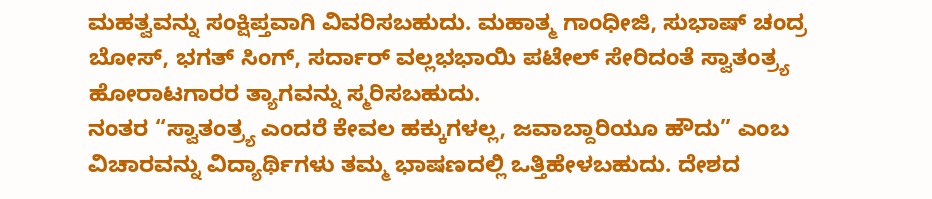ಮಹತ್ವವನ್ನು ಸಂಕ್ಷಿಪ್ತವಾಗಿ ವಿವರಿಸಬಹುದು. ಮಹಾತ್ಮ ಗಾಂಧೀಜಿ, ಸುಭಾಷ್ ಚಂದ್ರ ಬೋಸ್, ಭಗತ್ ಸಿಂಗ್, ಸರ್ದಾರ್ ವಲ್ಲಭಭಾಯಿ ಪಟೇಲ್ ಸೇರಿದಂತೆ ಸ್ವಾತಂತ್ರ್ಯ ಹೋರಾಟಗಾರರ ತ್ಯಾಗವನ್ನು ಸ್ಮರಿಸಬಹುದು.
ನಂತರ “ಸ್ವಾತಂತ್ರ್ಯ ಎಂದರೆ ಕೇವಲ ಹಕ್ಕುಗಳಲ್ಲ, ಜವಾಬ್ದಾರಿಯೂ ಹೌದು” ಎಂಬ ವಿಚಾರವನ್ನು ವಿದ್ಯಾರ್ಥಿಗಳು ತಮ್ಮ ಭಾಷಣದಲ್ಲಿ ಒತ್ತಿಹೇಳಬಹುದು. ದೇಶದ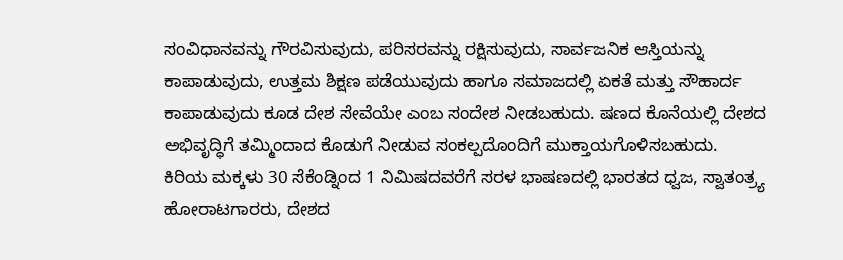ಸಂವಿಧಾನವನ್ನು ಗೌರವಿಸುವುದು, ಪರಿಸರವನ್ನು ರಕ್ಷಿಸುವುದು, ಸಾರ್ವಜನಿಕ ಆಸ್ತಿಯನ್ನು ಕಾಪಾಡುವುದು, ಉತ್ತಮ ಶಿಕ್ಷಣ ಪಡೆಯುವುದು ಹಾಗೂ ಸಮಾಜದಲ್ಲಿ ಏಕತೆ ಮತ್ತು ಸೌಹಾರ್ದ ಕಾಪಾಡುವುದು ಕೂಡ ದೇಶ ಸೇವೆಯೇ ಎಂಬ ಸಂದೇಶ ನೀಡಬಹುದು. ಷಣದ ಕೊನೆಯಲ್ಲಿ ದೇಶದ ಅಭಿವೃದ್ಧಿಗೆ ತಮ್ಮಿಂದಾದ ಕೊಡುಗೆ ನೀಡುವ ಸಂಕಲ್ಪದೊಂದಿಗೆ ಮುಕ್ತಾಯಗೊಳಿಸಬಹುದು.
ಕಿರಿಯ ಮಕ್ಕಳು 30 ಸೆಕೆಂಡ್ನಿಂದ 1 ನಿಮಿಷದವರೆಗೆ ಸರಳ ಭಾಷಣದಲ್ಲಿ ಭಾರತದ ಧ್ವಜ, ಸ್ವಾತಂತ್ರ್ಯ ಹೋರಾಟಗಾರರು, ದೇಶದ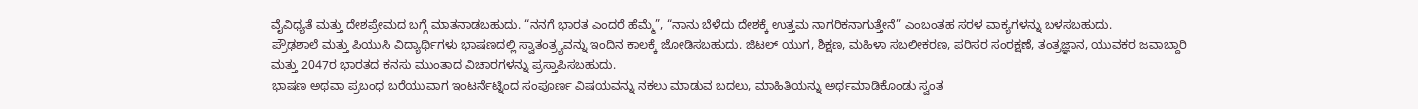ವೈವಿಧ್ಯತೆ ಮತ್ತು ದೇಶಪ್ರೇಮದ ಬಗ್ಗೆ ಮಾತನಾಡಬಹುದು. “ನನಗೆ ಭಾರತ ಎಂದರೆ ಹೆಮ್ಮೆ”, “ನಾನು ಬೆಳೆದು ದೇಶಕ್ಕೆ ಉತ್ತಮ ನಾಗರಿಕನಾಗುತ್ತೇನೆ” ಎಂಬಂತಹ ಸರಳ ವಾಕ್ಯಗಳನ್ನು ಬಳಸಬಹುದು.
ಪ್ರೌಢಶಾಲೆ ಮತ್ತು ಪಿಯುಸಿ ವಿದ್ಯಾರ್ಥಿಗಳು ಭಾಷಣದಲ್ಲಿ ಸ್ವಾತಂತ್ರ್ಯವನ್ನು ಇಂದಿನ ಕಾಲಕ್ಕೆ ಜೋಡಿಸಬಹುದು. ಜಿಟಲ್ ಯುಗ, ಶಿಕ್ಷಣ, ಮಹಿಳಾ ಸಬಲೀಕರಣ, ಪರಿಸರ ಸಂರಕ್ಷಣೆ, ತಂತ್ರಜ್ಞಾನ, ಯುವಕರ ಜವಾಬ್ದಾರಿ ಮತ್ತು 2047ರ ಭಾರತದ ಕನಸು ಮುಂತಾದ ವಿಚಾರಗಳನ್ನು ಪ್ರಸ್ತಾಪಿಸಬಹುದು.
ಭಾಷಣ ಅಥವಾ ಪ್ರಬಂಧ ಬರೆಯುವಾಗ ಇಂಟರ್ನೆಟ್ನಿಂದ ಸಂಪೂರ್ಣ ವಿಷಯವನ್ನು ನಕಲು ಮಾಡುವ ಬದಲು, ಮಾಹಿತಿಯನ್ನು ಅರ್ಥಮಾಡಿಕೊಂಡು ಸ್ವಂತ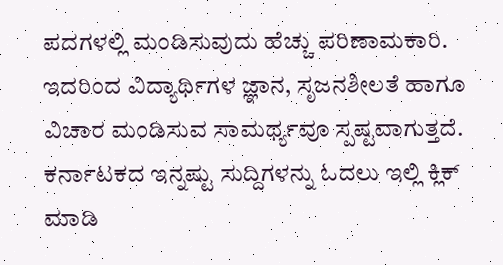ಪದಗಳಲ್ಲಿ ಮಂಡಿಸುವುದು ಹೆಚ್ಚು ಪರಿಣಾಮಕಾರಿ. ಇದರಿಂದ ವಿದ್ಯಾರ್ಥಿಗಳ ಜ್ಞಾನ, ಸೃಜನಶೀಲತೆ ಹಾಗೂ ವಿಚಾರ ಮಂಡಿಸುವ ಸಾಮರ್ಥ್ಯವೂ ಸ್ಪಷ್ಟವಾಗುತ್ತದೆ.
ಕರ್ನಾಟಕದ ಇನ್ನಷ್ಟು ಸುದ್ದಿಗಳನ್ನು ಓದಲು ಇಲ್ಲಿ ಕ್ಲಿಕ್ ಮಾಡಿ